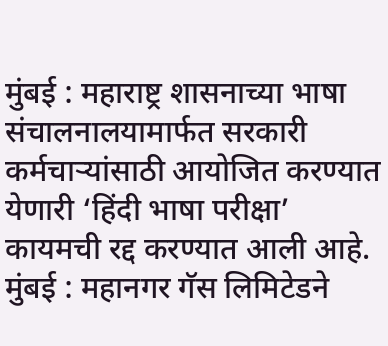मुंबई : महाराष्ट्र शासनाच्या भाषा संचालनालयामार्फत सरकारी कर्मचाऱ्यांसाठी आयोजित करण्यात येणारी ‘हिंदी भाषा परीक्षा’ कायमची रद्द करण्यात आली आहे.
मुंबई : महानगर गॅस लिमिटेडने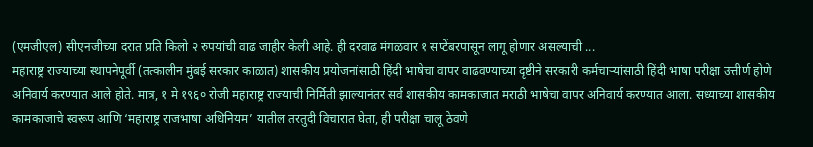(एमजीएल) सीएनजीच्या दरात प्रति किलो २ रुपयांची वाढ जाहीर केली आहे. ही दरवाढ मंगळवार १ सप्टेंबरपासून लागू होणार असल्याची ...
महाराष्ट्र राज्याच्या स्थापनेपूर्वी (तत्कालीन मुंबई सरकार काळात) शासकीय प्रयोजनांसाठी हिंदी भाषेचा वापर वाढवण्याच्या दृष्टीने सरकारी कर्मचाऱ्यांसाठी हिंदी भाषा परीक्षा उत्तीर्ण होणे अनिवार्य करण्यात आले होते. मात्र, १ मे १९६० रोजी महाराष्ट्र राज्याची निर्मिती झाल्यानंतर सर्व शासकीय कामकाजात मराठी भाषेचा वापर अनिवार्य करण्यात आला. सध्याच्या शासकीय कामकाजाचे स्वरूप आणि ‘महाराष्ट्र राजभाषा अधिनियम’ यातील तरतुदी विचारात घेता, ही परीक्षा चालू ठेवणे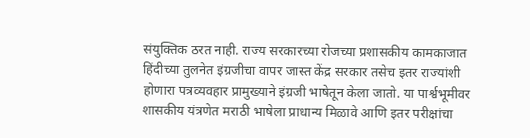संयुक्तिक ठरत नाही. राज्य सरकारच्या रोजच्या प्रशासकीय कामकाजात हिंदीच्या तुलनेत इंग्रजीचा वापर जास्त केंद्र सरकार तसेच इतर राज्यांशी होणारा पत्रव्यवहार प्रामुख्याने इंग्रजी भाषेतून केला जातो. या पार्श्वभूमीवर शासकीय यंत्रणेत मराठी भाषेला प्राधान्य मिळावे आणि इतर परीक्षांचा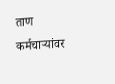ताण कर्मचाऱ्यांवर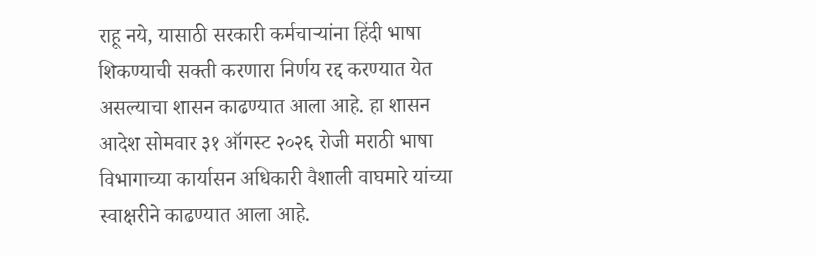राहू नये, यासाठी सरकारी कर्मचाऱ्यांना हिंदी भाषा शिकण्याची सक्ती करणारा निर्णय रद्द करण्यात येत असल्याचा शासन काढण्यात आला आहे. हा शासन आदेश सोमवार ३१ ऑगस्ट २०२६ रोजी मराठी भाषा विभागाच्या कार्यासन अधिकारी वैशाली वाघमारे यांच्या स्वाक्षरीने काढण्यात आला आहे.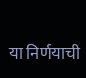या निर्णयाची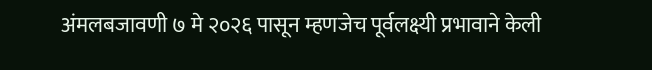अंमलबजावणी ७ मे २०२६ पासून म्हणजेच पूर्वलक्ष्यी प्रभावाने केली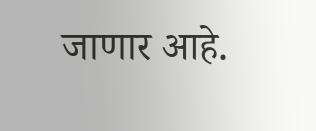जाणार आहे.